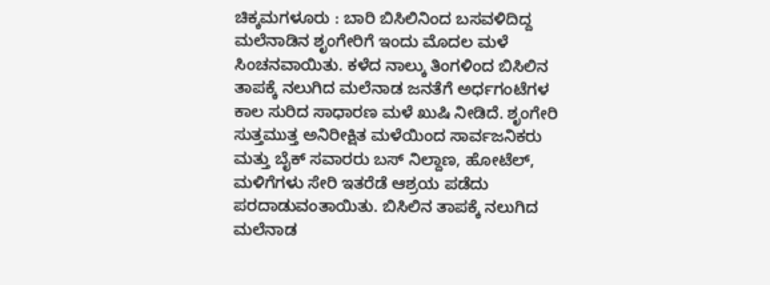ಚಿಕ್ಕಮಗಳೂರು : ಬಾರಿ ಬಿಸಿಲಿನಿಂದ ಬಸವಳಿದಿದ್ದ ಮಲೆನಾಡಿನ ಶೃಂಗೇರಿಗೆ ಇಂದು ಮೊದಲ ಮಳೆ ಸಿಂಚನವಾಯಿತು. ಕಳೆದ ನಾಲ್ಕು ತಿಂಗಳಿಂದ ಬಿಸಿಲಿನ ತಾಪಕ್ಕೆ ನಲುಗಿದ ಮಲೆನಾಡ ಜನತೆಗೆ ಅರ್ಧಗಂಟೆಗಳ ಕಾಲ ಸುರಿದ ಸಾಧಾರಣ ಮಳೆ ಖುಷಿ ನೀಡಿದೆ. ಶೃಂಗೇರಿ ಸುತ್ತಮುತ್ತ ಅನಿರೀಕ್ಷಿತ ಮಳೆಯಿಂದ ಸಾರ್ವಜನಿಕರು ಮತ್ತು ಬೈಕ್ ಸವಾರರು ಬಸ್ ನಿಲ್ದಾಣ, ಹೋಟೆಲ್, ಮಳಿಗೆಗಳು ಸೇರಿ ಇತರೆಡೆ ಆಶ್ರಯ ಪಡೆದು ಪರದಾಡುವಂತಾಯಿತು. ಬಿಸಿಲಿನ ತಾಪಕ್ಕೆ ನಲುಗಿದ ಮಲೆನಾಡ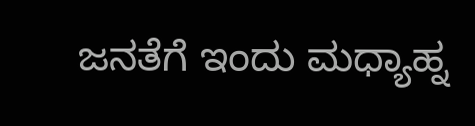ಜನತೆಗೆ ಇಂದು ಮಧ್ಯಾಹ್ನ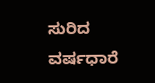ಸುರಿದ ವರ್ಷಧಾರೆ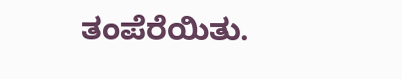ತಂಪೆರೆಯಿತು.